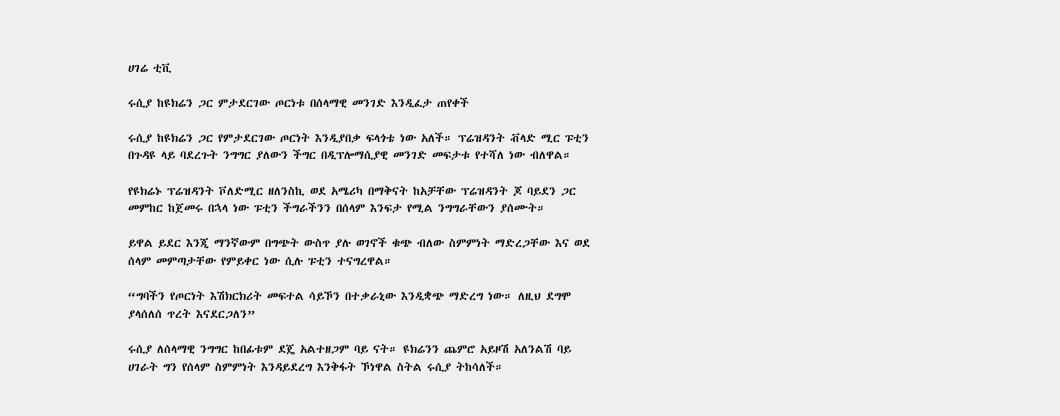ሀገሬ ቲቪ

ሩሲያ ከዩክሬን ጋር ምታደርገው ጦርነቱ በሰላማዊ መንገድ እንዲፈታ ጠየቀች

ሩሲያ ከዩክሬን ጋር የምታደርገው ጦርነት እንዲያበቃ ፍላጎቴ ነው አለች። ፕሬዝዳንት ቭላድ ሚር ፑቲን በጉዳዩ ላይ ባደረጉት ንግግር ያለውን ችግር በዲፕሎማሲያዊ መንገድ መፍታቱ የተሻለ ነው ብለዋል።

የዩክሬኑ ፕሬዝዳንት ቮለድሚር ዘለንስኪ ወደ አሜሪካ በማቅናት ከአቻቸው ፕሬዝዳንት ጆ ባይደን ጋር መምከር ከጀመሩ በኋላ ነው ፑቲን ችግራችንን በሰላም እንፍታ የሚል ንግግራቸውን ያሰሙት።

ይዋል ይደር እንጂ ማንኛውም በግጭት ውስጥ ያሉ ወገኖች ቁጭ ብለው ስምምነት ማድረጋቸው እና ወደ ሰላም መምጣታቸው የምይቀር ነው ሲሉ ፑቲን ተናግረዋል።

“ግባችን የጦርነት እሽክርክሪት መፍተል ሳይኾን በተቃራኒው እንዲቋጭ ማድረግ ነው። ለዚህ ደግሞ ያላሰለሰ ጥረት እናደርጋለን”

ሩሲያ ለሰላማዊ ንግግር ከበፊቱም ደጄ አልተዘጋም ባይ ናት። ዩክሬንን ጨምሮ አይዞሽ አለንልሽ ባይ ሀገራት ግን የሰላም ስምምነት እንዳይደረግ እንቅፋት ኾነዋል ስትል ሩሲያ ትከሳለች።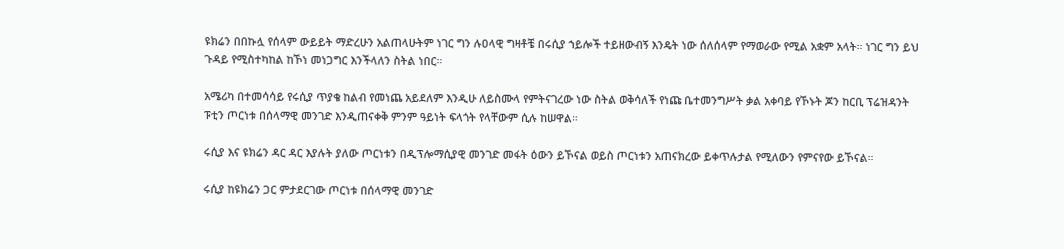ዩክሬን በበኩሏ የሰላም ውይይት ማድረሁን አልጠላሁትም ነገር ግን ሉዐላዊ ግዛቶቼ በሩሲያ ኀይሎች ተይዘውብኝ እንዴት ነው ሰለሰላም የማወራው የሚል አቋም አላት። ነገር ግን ይህ ጉዳይ የሚስተካከል ከኾነ መነጋግር እንችላለን ስትል ነበር።

አሜሪካ በተመሳሳይ የሩሲያ ጥያቄ ከልብ የመነጨ አይደለም እንዲሁ ለይስሙላ የምትናገረው ነው ስትል ወቅሳለች የነጩ ቤተመንግሥት ቃል አቀባይ የኾኑት ጆን ከርቢ ፕሬዝዳንት ፑቲን ጦርነቱ በሰላማዊ መንገድ እንዲጠናቀቅ ምንም ዓይነት ፍላጎት የላቸውም ሲሉ ከሠዋል።

ሩሲያ እና ዩክሬን ዳር ዳር እያሉት ያለው ጦርነቱን በዲፕሎማሲያዊ መንገድ መፋት ዕውን ይኾናል ወይስ ጦርነቱን አጠናክረው ይቀጥሉታል የሚለውን የምናየው ይኾናል።

ሩሲያ ከዩክሬን ጋር ምታደርገው ጦርነቱ በሰላማዊ መንገድ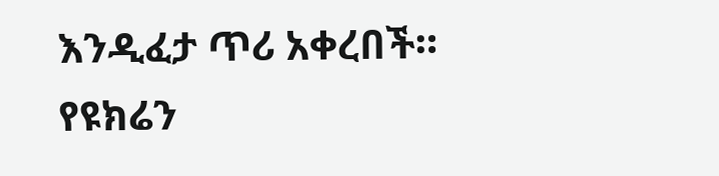እንዲፈታ ጥሪ አቀረበች። የዩክሬን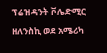ፕሬዝዳንት ቮሌድሚር ዘለንስኪ ወደ አሜሪካ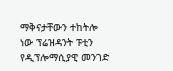ማቅናታቸውን ተከትሎ ነው ፕሬዝዳንት ፑቲን የዲፕሎማሲያዊ መንገድ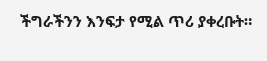ችግራችንን እንፍታ የሚል ጥሪ ያቀረቡት።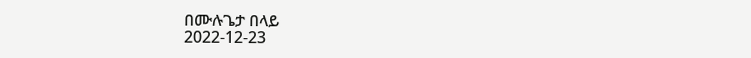በሙሉጌታ በላይ
2022-12-23